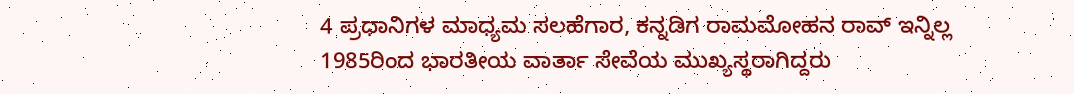4 ಪ್ರಧಾನಿಗಳ ಮಾಧ್ಯಮ ಸಲಹೆಗಾರ, ಕನ್ನಡಿಗ ರಾಮಮೋಹನ ರಾವ್ ಇನ್ನಿಲ್ಲ
1985ರಿಂದ ಭಾರತೀಯ ವಾರ್ತಾ ಸೇವೆಯ ಮುಖ್ಯಸ್ಥರಾಗಿದ್ದರು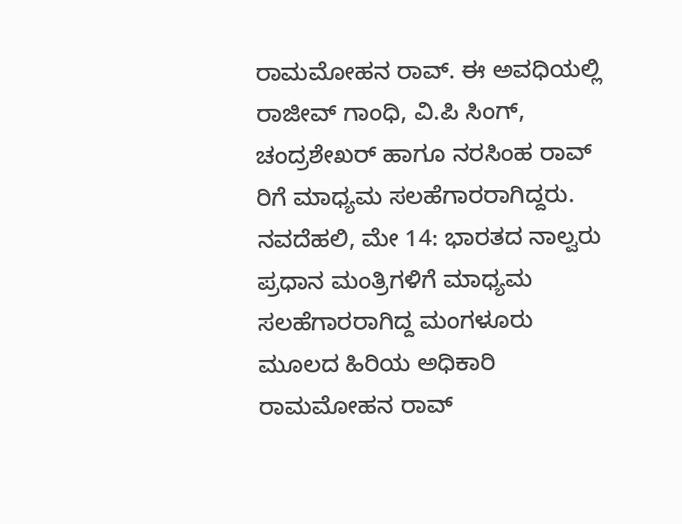ರಾಮಮೋಹನ ರಾವ್. ಈ ಅವಧಿಯಲ್ಲಿ ರಾಜೀವ್ ಗಾಂಧಿ, ವಿ.ಪಿ ಸಿಂಗ್, ಚಂದ್ರಶೇಖರ್ ಹಾಗೂ ನರಸಿಂಹ ರಾವ್ ರಿಗೆ ಮಾಧ್ಯಮ ಸಲಹೆಗಾರರಾಗಿದ್ದರು.
ನವದೆಹಲಿ, ಮೇ 14: ಭಾರತದ ನಾಲ್ವರು ಪ್ರಧಾನ ಮಂತ್ರಿಗಳಿಗೆ ಮಾಧ್ಯಮ ಸಲಹೆಗಾರರಾಗಿದ್ದ ಮಂಗಳೂರು ಮೂಲದ ಹಿರಿಯ ಅಧಿಕಾರಿ ರಾಮಮೋಹನ ರಾವ್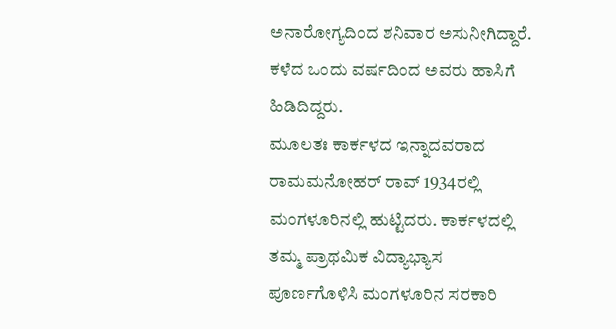ಅನಾರೋಗ್ಯದಿಂದ ಶನಿವಾರ ಅಸುನೀಗಿದ್ದಾರೆ. ಕಳೆದ ಒಂದು ವರ್ಷದಿಂದ ಅವರು ಹಾಸಿಗೆ ಹಿಡಿದಿದ್ದರು.
ಮೂಲತಃ ಕಾರ್ಕಳದ ಇನ್ನಾದವರಾದ ರಾಮಮನೋಹರ್ ರಾವ್ 1934ರಲ್ಲಿ ಮಂಗಳೂರಿನಲ್ಲಿ ಹುಟ್ಟಿದರು. ಕಾರ್ಕಳದಲ್ಲಿ ತಮ್ಮ ಪ್ರಾಥಮಿಕ ವಿದ್ಯಾಭ್ಯಾಸ ಪೂರ್ಣಗೊಳಿಸಿ ಮಂಗಳೂರಿನ ಸರಕಾರಿ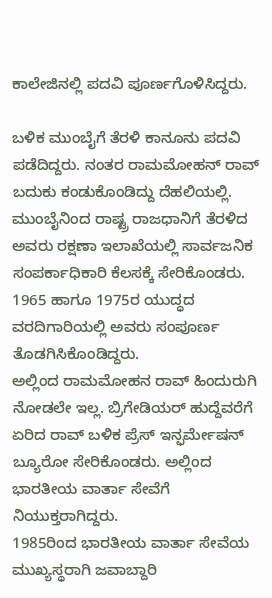ಕಾಲೇಜಿನಲ್ಲಿ ಪದವಿ ಪೂರ್ಣಗೊಳಿಸಿದ್ದರು.

ಬಳಿಕ ಮುಂಬೈಗೆ ತೆರಳಿ ಕಾನೂನು ಪದವಿ ಪಡೆದಿದ್ದರು. ನಂತರ ರಾಮಮೋಹನ್ ರಾವ್ ಬದುಕು ಕಂಡುಕೊಂಡಿದ್ದು ದೆಹಲಿಯಲ್ಲಿ. ಮುಂಬೈನಿಂದ ರಾಷ್ಟ್ರ ರಾಜಧಾನಿಗೆ ತೆರಳಿದ ಅವರು ರಕ್ಷಣಾ ಇಲಾಖೆಯಲ್ಲಿ ಸಾರ್ವಜನಿಕ ಸಂಪರ್ಕಾಧಿಕಾರಿ ಕೆಲಸಕ್ಕೆ ಸೇರಿಕೊಂಡರು. 1965 ಹಾಗೂ 1975ರ ಯುದ್ಧದ ವರದಿಗಾರಿಯಲ್ಲಿ ಅವರು ಸಂಪೂರ್ಣ ತೊಡಗಿಸಿಕೊಂಡಿದ್ದರು.
ಅಲ್ಲಿಂದ ರಾಮಮೋಹನ ರಾವ್ ಹಿಂದುರುಗಿ ನೋಡಲೇ ಇಲ್ಲ. ಬ್ರಿಗೇಡಿಯರ್ ಹುದ್ದೆವರೆಗೆ ಏರಿದ ರಾವ್ ಬಳಿಕ ಪ್ರೆಸ್ ಇನ್ಫರ್ಮೇಷನ್ ಬ್ಯೂರೋ ಸೇರಿಕೊಂಡರು. ಅಲ್ಲಿಂದ ಭಾರತೀಯ ವಾರ್ತಾ ಸೇವೆಗೆ ನಿಯುಕ್ತರಾಗಿದ್ದರು.
1985ರಿಂದ ಭಾರತೀಯ ವಾರ್ತಾ ಸೇವೆಯ ಮುಖ್ಯಸ್ಥರಾಗಿ ಜವಾಬ್ದಾರಿ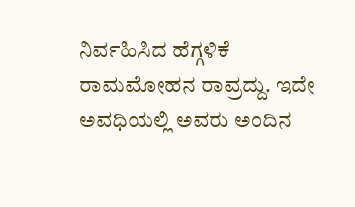ನಿರ್ವಹಿಸಿದ ಹೆಗ್ಗಳಿಕೆ ರಾಮಮೋಹನ ರಾವ್ರದ್ದು. ಇದೇ ಅವಧಿಯಲ್ಲಿ ಅವರು ಅಂದಿನ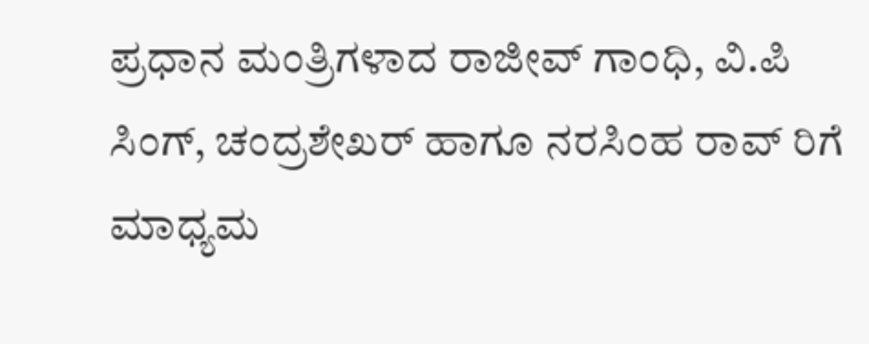ಪ್ರಧಾನ ಮಂತ್ರಿಗಳಾದ ರಾಜೀವ್ ಗಾಂಧಿ, ವಿ.ಪಿ ಸಿಂಗ್, ಚಂದ್ರಶೇಖರ್ ಹಾಗೂ ನರಸಿಂಹ ರಾವ್ ರಿಗೆ ಮಾಧ್ಯಮ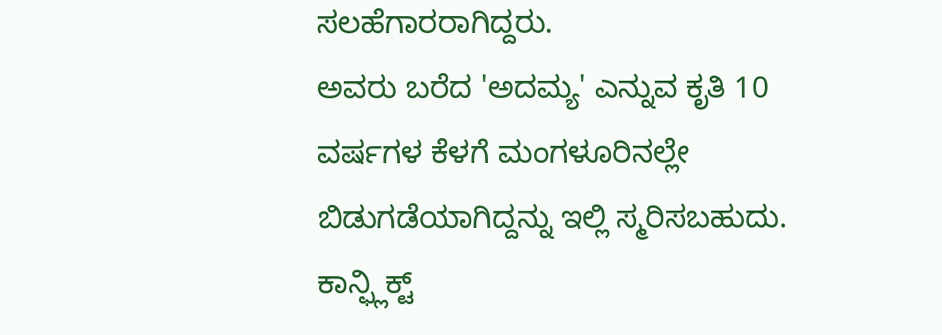ಸಲಹೆಗಾರರಾಗಿದ್ದರು.
ಅವರು ಬರೆದ 'ಅದಮ್ಯ' ಎನ್ನುವ ಕೃತಿ 10 ವರ್ಷಗಳ ಕೆಳಗೆ ಮಂಗಳೂರಿನಲ್ಲೇ ಬಿಡುಗಡೆಯಾಗಿದ್ದನ್ನು ಇಲ್ಲಿ ಸ್ಮರಿಸಬಹುದು. ಕಾನ್ಫ್ಲಿಕ್ಟ್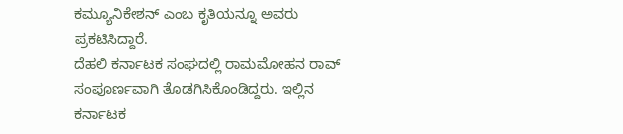ಕಮ್ಯೂನಿಕೇಶನ್ ಎಂಬ ಕೃತಿಯನ್ನೂ ಅವರು ಪ್ರಕಟಿಸಿದ್ದಾರೆ.
ದೆಹಲಿ ಕರ್ನಾಟಕ ಸಂಘದಲ್ಲಿ ರಾಮಮೋಹನ ರಾವ್ ಸಂಪೂರ್ಣವಾಗಿ ತೊಡಗಿಸಿಕೊಂಡಿದ್ದರು. ಇಲ್ಲಿನ ಕರ್ನಾಟಕ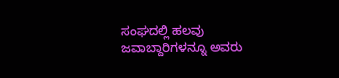ಸಂಘದಲ್ಲಿ ಹಲವು ಜವಾಬ್ದಾರಿಗಳನ್ನೂ ಅವರು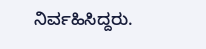ನಿರ್ವಹಿಸಿದ್ದರು.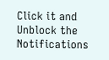Click it and Unblock the Notifications